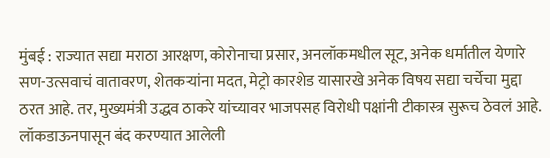मुंबई : राज्यात सद्या मराठा आरक्षण, कोरोनाचा प्रसार, अनलॉकमधील सूट, अनेक धर्मातील येणारे सण-उत्सवाचं वातावरण, शेतकऱ्यांना मदत, मेट्रो कारशेड यासारखे अनेक विषय सद्या चर्चेचा मुद्दा ठरत आहे. तर, मुख्यमंत्री उद्धव ठाकरे यांच्यावर भाजपसह विरोधी पक्षांनी टीकास्त्र सुरूच ठेवलं आहे.
लॉकडाऊनपासून बंद करण्यात आलेली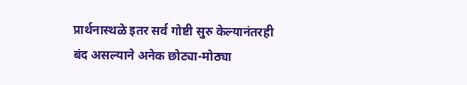प्रार्थनास्थळे इतर सर्व गोष्टी सुरु केल्यानंतरही बंद असल्याने अनेक छोट्या-मोठ्या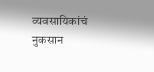व्यवसायिकांचं नुकसान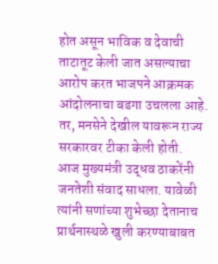होत असून भाविक व देवाची ताटातूट केली जात असल्याचा आरोप करत भाजपने आक्रमक आंदोलनाचा बडगा उचलला आहे. तर, मनसेने देखील यावरून राज्य सरकारवर टीका केली होती.
आज मुख्यमंत्री उद्धव ठाकरेंनी जनतेशी संवाद साधला. यावेळी त्यांनी सणांच्या शुभेच्छा देतानाच प्रार्थनास्थळे खुली करण्याबाबत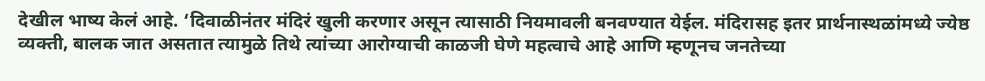देखील भाष्य केलं आहे. ‘दिवाळीनंतर मंदिरं खुली करणार असून त्यासाठी नियमावली बनवण्यात येईल. मंदिरासह इतर प्रार्थनास्थळांमध्ये ज्येष्ठ व्यक्ती, बालक जात असतात त्यामुळे तिथे त्यांच्या आरोग्याची काळजी घेणे महत्वाचे आहे आणि म्हणूनच जनतेच्या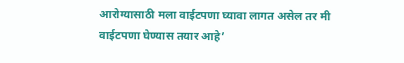आरोग्यासाठी मला वाईटपणा घ्यावा लागत असेल तर मी वाईटपणा घेण्यास तयार आहे’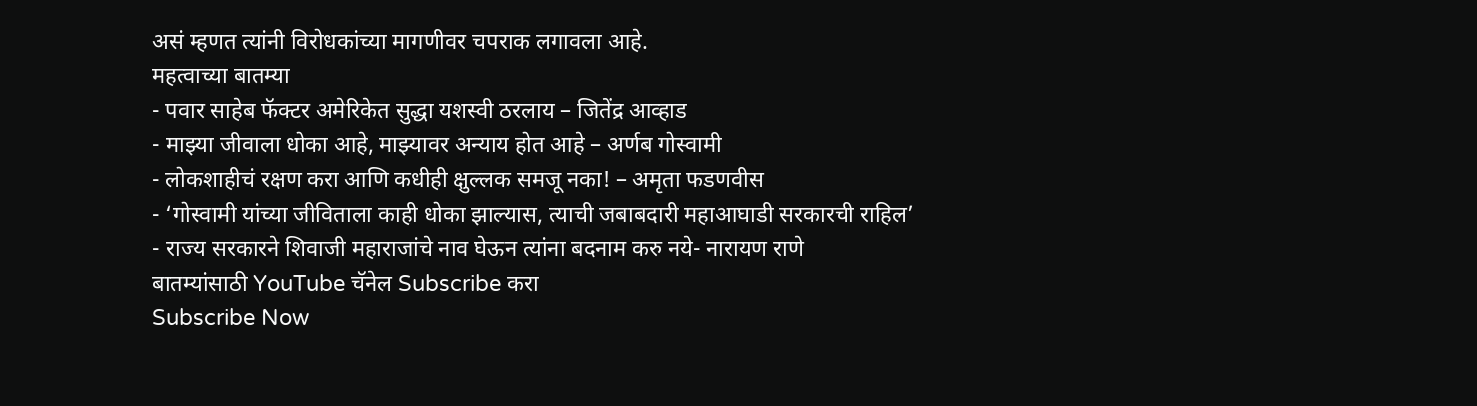असं म्हणत त्यांनी विरोधकांच्या मागणीवर चपराक लगावला आहे.
महत्वाच्या बातम्या
- पवार साहेब फॅक्टर अमेरिकेत सुद्धा यशस्वी ठरलाय – जितेंद्र आव्हाड
- माझ्या जीवाला धोका आहे, माझ्यावर अन्याय होत आहे – अर्णब गोस्वामी
- लोकशाहीचं रक्षण करा आणि कधीही क्षुल्लक समजू नका! – अमृता फडणवीस
- ‘गोस्वामी यांच्या जीविताला काही धोका झाल्यास, त्याची जबाबदारी महाआघाडी सरकारची राहिल’
- राज्य सरकारने शिवाजी महाराजांचे नाव घेऊन त्यांना बदनाम करु नये- नारायण राणे
बातम्यांसाठी YouTube चॅनेल Subscribe करा
Subscribe Now